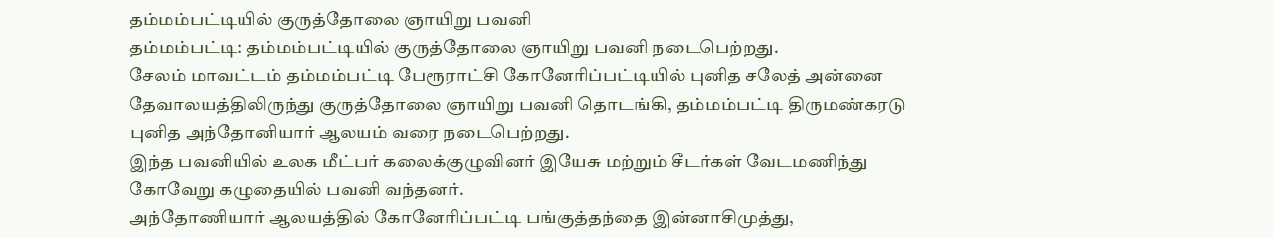தம்மம்பட்டியில் குருத்தோலை ஞாயிறு பவனி
தம்மம்பட்டி: தம்மம்பட்டியில் குருத்தோலை ஞாயிறு பவனி நடைபெற்றது.
சேலம் மாவட்டம் தம்மம்பட்டி பேரூராட்சி கோனேரிப்பட்டியில் புனித சலேத் அன்னை தேவாலயத்திலிருந்து குருத்தோலை ஞாயிறு பவனி தொடங்கி, தம்மம்பட்டி திருமண்கரடு புனித அந்தோனியார் ஆலயம் வரை நடைபெற்றது.
இந்த பவனியில் உலக மீட்பர் கலைக்குழுவினர் இயேசு மற்றும் சீடர்கள் வேடமணிந்து கோவேறு கழுதையில் பவனி வந்தனர்.
அந்தோணியார் ஆலயத்தில் கோனேரிப்பட்டி பங்குத்தந்தை இன்னாசிமுத்து,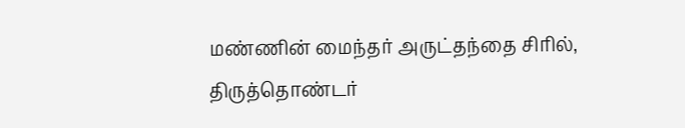மண்ணின் மைந்தர் அருட்தந்தை சிரில், திருத்தொண்டர்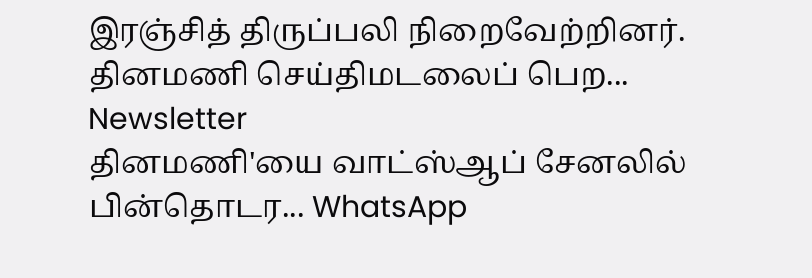இரஞ்சித் திருப்பலி நிறைவேற்றினர்.
தினமணி செய்திமடலைப் பெற... Newsletter
தினமணி'யை வாட்ஸ்ஆப் சேனலில் பின்தொடர... WhatsApp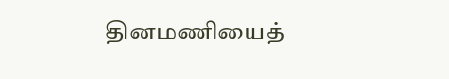தினமணியைத்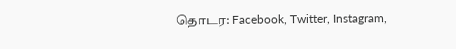தொடர: Facebook, Twitter, Instagram,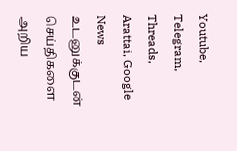Youtube, Telegram, Threads, Arattai, Google News
உடனுக்குடன் செய்திகளை அறிய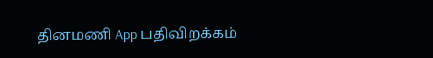தினமணி App பதிவிறக்கம்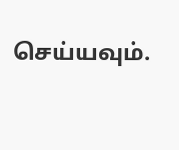செய்யவும்.